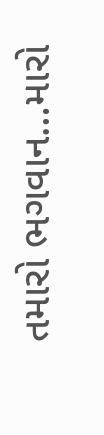તમારો ભગવાન…મારો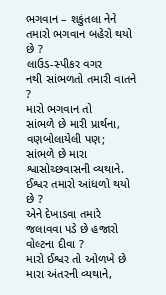ભગવાન – શકુંતલા નેને
તમારો ભગવાન બહેરો થયો છે ?
લાઉડ-સ્પીકર વગર
નથી સાંભળતો તમારી વાતને ?
મારો ભગવાન તો
સાંભળે છે મારી પ્રાર્થના, વણબોલાયેલી પણ;
સાંભળે છે મારા શ્વાસોચ્છવાસની વ્યથાને.
ઈશ્વર તમારો આંધળો થયો છે ?
એને દેખાડવા તમારે
જલાવવા પડે છે હજારો વોલ્ટના દીવા ?
મારો ઈશ્વર તો ઓળખે છે મારા અંતરની વ્યથાને,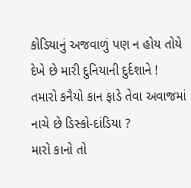કોડિયાનું અજવાળું પણ ન હોય તોયે
દેખે છે મારી દુનિયાની દુર્દશાને !
તમારો કનૈયો કાન ફાડે તેવા અવાજમાં
નાચે છે ડિસ્કો-દાંડિયા ?
મારો કાનો તો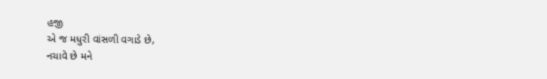હજી
એ જ મધુરી વાંસળી વગાડે છે,
નચાવે છે મને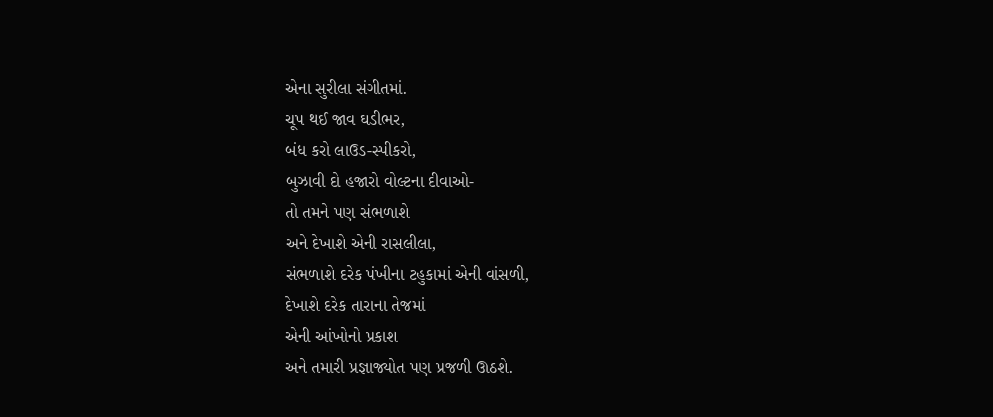એના સુરીલા સંગીતમાં.
ચૂપ થઈ જાવ ઘડીભર,
બંધ કરો લાઉડ-સ્પીકરો,
બુઝાવી દો હજારો વોલ્ટના દીવાઓ-
તો તમને પણ સંભળાશે
અને દેખાશે એની રાસલીલા,
સંભળાશે દરેક પંખીના ટહુકામાં એની વાંસળી,
દેખાશે દરેક તારાના તેજમાં
એની આંખોનો પ્રકાશ
અને તમારી પ્રજ્ઞાજ્યોત પણ પ્રજળી ઊઠશે.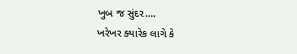ખુબ જ સુંદર….
ખરેખર ક્યારેક લાગે કે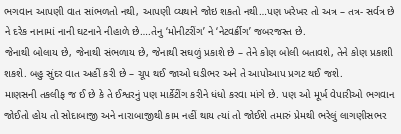ભગવાન આપણી વાત સાંભળતો નથી, આપણી વ્યથાને જોઇ શકતો નથી…પણ ખરેખર તો અત્ર – તત્ર- સર્વત્ર છે ને દરેક નાનામાં નાની ઘટનાને નીહાળે છે….તેનુ ‘મોનીટરીંગ’ ને ‘નેટવર્ક્રીગ’ જબરજસ્ત છે.
જેનાથી બોલાય છે, જેનાથી સંભળાય છે, જેનાથી સઘળું પ્રકાશે છે – તેને કોણ બોલી બતાવશે, તેને કોણ પ્રકાશી શકશે. બહુ સુંદર વાત અહીં કરી છે – ચૂપ થઈ જાઓ ઘડીભર અને તે આપોઆપ પ્રગટ થઈ જશે.
માણસની તકલીફ જ ઈ છે કે તે ઈશ્વરનું પણ માર્કેટીંગ કરીને ધંધો કરવા માંગે છે. પણ ઓ મૂર્ખ વેપારીઓ ભગવાન જોઈતો હોય તો સોદાબાજી અને નારાબાજીથી કામ નહીં થાય ત્યાં તો જોઈશે તમારું પ્રેમથી ભરેલું લાગણીસભર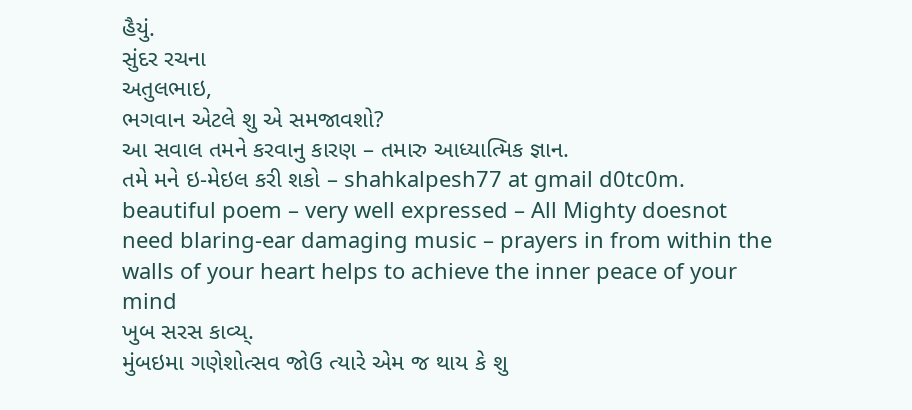હૈયું.
સુંદર રચના
અતુલભાઇ,
ભગવાન એટલે શુ એ સમજાવશો?
આ સવાલ તમને કરવાનુ કારણ – તમારુ આધ્યાત્મિક જ્ઞાન.
તમે મને ઇ-મેઇલ કરી શકો – shahkalpesh77 at gmail d0tc0m.
beautiful poem – very well expressed – All Mighty doesnot need blaring-ear damaging music – prayers in from within the walls of your heart helps to achieve the inner peace of your mind
ખુબ સરસ કાવ્ય્.
મુંબઇમા ગણેશોત્સવ જોઉ ત્યારે એમ જ થાય કે શુ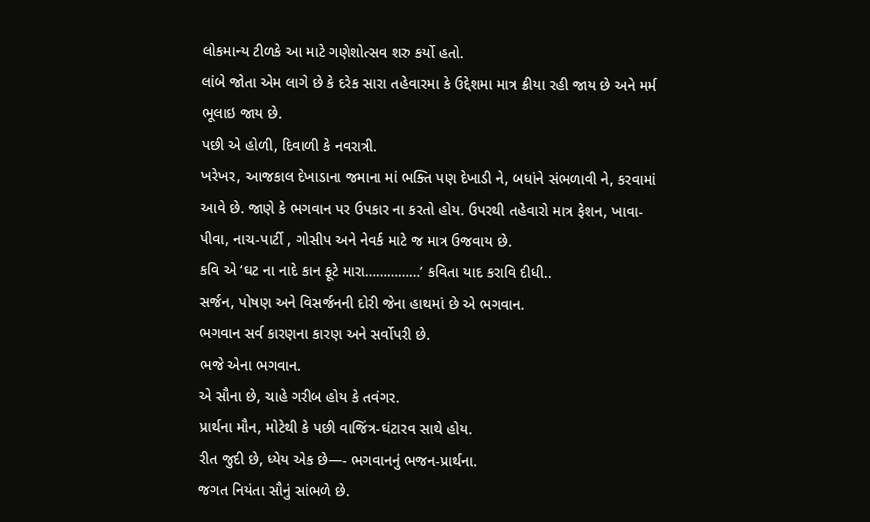લોકમાન્ય ટીળકે આ માટે ગણેશોત્સવ શરુ કર્યો હતો.
લાંબે જોતા એમ લાગે છે કે દરેક સારા તહેવારમા કે ઉદ્દેશમા માત્ર ક્રીયા રહી જાય છે અને મર્મ ભૂલાઇ જાય છે.
પછી એ હોળી, દિવાળી કે નવરાત્રી.
ખરેખર, આજકાલ દેખાડાના જમાના માં ભક્તિ પણ દેખાડી ને, બધાંને સંભળાવી ને, કરવામાં આવે છે. જાણે કે ભગવાન પર ઉપકાર ના કરતો હોય. ઉપરથી તહેવારો માત્ર ફેશન, ખાવા-પીવા, નાચ-પાર્ટી , ગોસીપ અને નેવર્ક માટે જ માત્ર ઉજવાય છે.
કવિ એ ‘ઘટ ના નાદે કાન ફૂટે મારા……………’ કવિતા યાદ કરાવિ દીધી..
સર્જન, પોષણ અને વિસર્જનની દોરી જેના હાથમાં છે એ ભગવાન.
ભગવાન સર્વ કારણના કારણ અને સર્વોપરી છે.
ભજે એના ભગવાન.
એ સૌના છે, ચાહે ગરીબ હોય કે તવંગર.
પ્રાર્થના મૌન, મોટેથી કે પછી વાજિંત્ર-ઘંટારવ સાથે હોય.
રીત જુદી છે, ધ્યેય એક છે—- ભગવાનનું ભજન-પ્રાર્થના.
જગત નિયંતા સૌનું સાંભળે છે.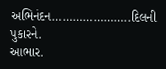અભિનંદન…………………..દિલની પુકારને.
આભાર.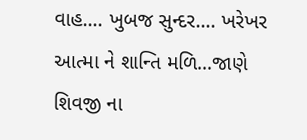વાહ…. ખુબજ સુન્દર…. ખરેખર આત્મા ને શાન્તિ મળિ…જાણે શિવજી ના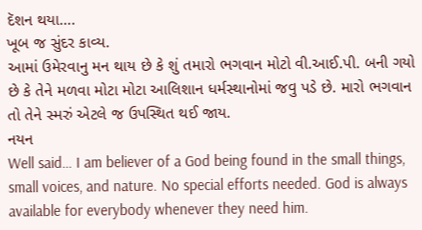દૅશન થયા….
ખૂબ જ સુંદર કાવ્ય.
આમાં ઉમેરવાનુ મન થાય છે કે શું તમારો ભગવાન મોટો વી.આઈ.પી. બની ગયો છે કે તેને મળવા મોટા મોટા આલિશાન ધર્મસ્થાનોમાં જવુ પડે છે. મારો ભગવાન તો તેને સ્મરું એટલે જ ઉપસ્થિત થઈ જાય.
નયન
Well said… I am believer of a God being found in the small things, small voices, and nature. No special efforts needed. God is always available for everybody whenever they need him.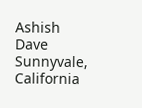Ashish Dave
Sunnyvale, California